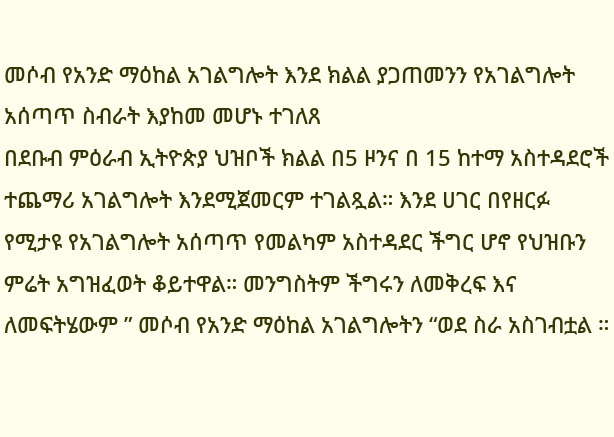መሶብ የአንድ ማዕከል አገልግሎት እንደ ክልል ያጋጠመንን የአገልግሎት አሰጣጥ ስብራት እያከመ መሆኑ ተገለጸ
በደቡብ ምዕራብ ኢትዮጵያ ህዝቦች ክልል በ5 ዞንና በ 15 ከተማ አስተዳደሮች ተጨማሪ አገልግሎት እንደሚጀመርም ተገልጿል። እንደ ሀገር በየዘርፉ የሚታዩ የአገልግሎት አሰጣጥ የመልካም አስተዳደር ችግር ሆኖ የህዝቡን ምሬት አግዝፈወት ቆይተዋል። መንግስትም ችግሩን ለመቅረፍ እና ለመፍትሄውም ” መሶብ የአንድ ማዕከል አገልግሎትን “ወደ ስራ አስገብቷል ።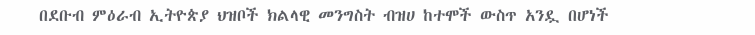በደቡብ ምዕራብ ኢትዮጵያ ህዝቦች ክልላዊ መንግስት ብዝሀ ከተሞች ውስጥ አንዷ በሆነች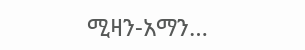ሚዛን-አማን…